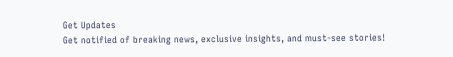Get Updates
Get notified of breaking news, exclusive insights, and must-see stories!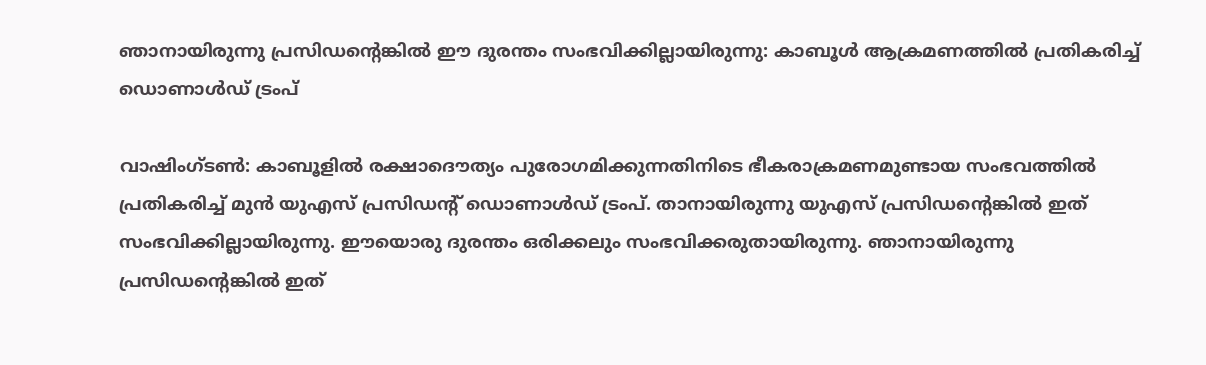ഞാനായിരുന്നു പ്രസിഡന്‍റെങ്കിൽ ഈ ദുരന്തം സംഭവിക്കില്ലായിരുന്നു: കാബൂൾ ആക്രമണത്തിൽ പ്രതികരിച്ച് ഡൊണാൾഡ് ട്രംപ്

വാഷിംഗ്ടൺ: കാബൂളിൽ രക്ഷാദൌത്യം പുരോഗമിക്കുന്നതിനിടെ ഭീകരാക്രമണമുണ്ടായ സംഭവത്തിൽ പ്രതികരിച്ച് മുൻ യുഎസ് പ്രസിഡന്റ് ഡൊണാൾഡ് ട്രംപ്. താനായിരുന്നു യുഎസ് പ്രസിഡന്റെങ്കിൽ ഇത് സംഭവിക്കില്ലായിരുന്നു. ഈയൊരു ദുരന്തം ഒരിക്കലും സംഭവിക്കരുതായിരുന്നു. ഞാനായിരുന്നു പ്രസിഡന്റെങ്കിൽ ഇത്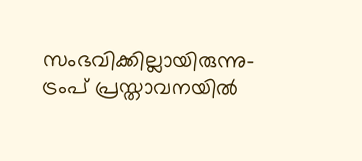സംഭവിക്കില്ലായിരുന്നു- ട്രംപ് പ്രസ്താവനയിൽ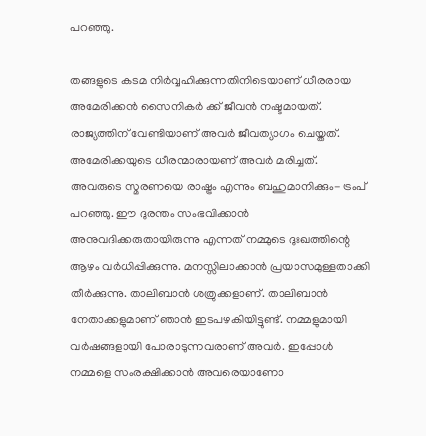പറഞ്ഞു.

തങ്ങളുടെ കടമ നിർവ്വഹിക്കുന്നതിനിടെയാണ് ധീരരായ അമേരിക്കൻ സൈനികർ ക്ക് ജീവൻ നഷ്ടമായത്. രാജ്യത്തിന് വേണ്ടിയാണ് അവർ ജീവത്യാഗം ചെയ്തത്. അമേരിക്കയുടെ ധീരന്മാരായണ് അവർ മരിച്ചത്. അവരുടെ സ്മരണയെ രാഷ്ട്രം എന്നും ബഹുമാനിക്കും- ട്രംപ് പറഞ്ഞു. ഈ ദുരന്തം സംഭവിക്കാൻ അനുവദിക്കരുതായിരുന്നു എന്നത് നമ്മുടെ ദുഃഖത്തിന്റെ ആഴം വർധിപ്പിക്കുന്നു. മനസ്സിലാക്കാൻ പ്രയാസമുള്ളതാക്കി തീർക്കുന്നു. താലിബാൻ ശത്രുക്കളാണ്. താലിബാൻ നേതാക്കളുമാണ് ഞാൻ ഇടപഴകിയിട്ടുണ്ട്. നമ്മളുമായി വർഷങ്ങളായി പോരാടുന്നവരാണ് അവർ. ഇപ്പോൾ നമ്മളെ സംരക്ഷിക്കാൻ അവരെയാണോ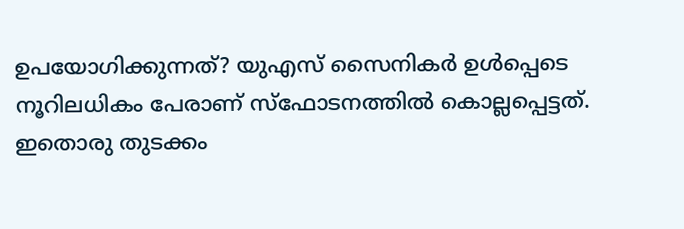ഉപയോഗിക്കുന്നത്? യുഎസ് സൈനികർ ഉൾപ്പെടെ നൂറിലധികം പേരാണ് സ്ഫോടനത്തിൽ കൊല്ലപ്പെട്ടത്. ഇതൊരു തുടക്കം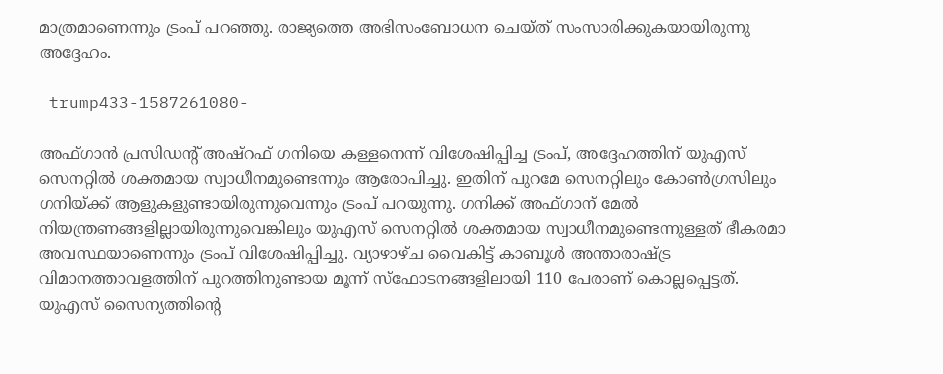മാത്രമാണെന്നും ട്രംപ് പറഞ്ഞു. രാജ്യത്തെ അഭിസംബോധന ചെയ്ത് സംസാരിക്കുകയായിരുന്നു അദ്ദേഹം.

 trump433-1587261080-

അഫ്ഗാൻ പ്രസിഡന്റ് അഷ്റഫ് ഗനിയെ കള്ളനെന്ന് വിശേഷിപ്പിച്ച ട്രംപ്, അദ്ദേഹത്തിന് യുഎസ് സെനറ്റിൽ ശക്തമായ സ്വാധീനമുണ്ടെന്നും ആരോപിച്ചു. ഇതിന് പുറമേ സെനറ്റിലും കോൺഗ്രസിലും ഗനിയ്ക്ക് ആളുകളുണ്ടായിരുന്നുവെന്നും ട്രംപ് പറയുന്നു. ഗനിക്ക് അഫ്ഗാന് മേൽ നിയന്ത്രണങ്ങളില്ലായിരുന്നുവെങ്കിലും യുഎസ് സെനറ്റിൽ ശക്തമായ സ്വാധീനമുണ്ടെന്നുള്ളത് ഭീകരമാ അവസ്ഥയാണെന്നും ട്രംപ് വിശേഷിപ്പിച്ചു. വ്യാഴാഴ്ച വൈകിട്ട് കാബൂൾ അന്താരാഷ്ട്ര വിമാനത്താവളത്തിന് പുറത്തിനുണ്ടായ മൂന്ന് സ്ഫോടനങ്ങളിലായി 110 പേരാണ് കൊല്ലപ്പെട്ടത്. യുഎസ് സൈന്യത്തിന്റെ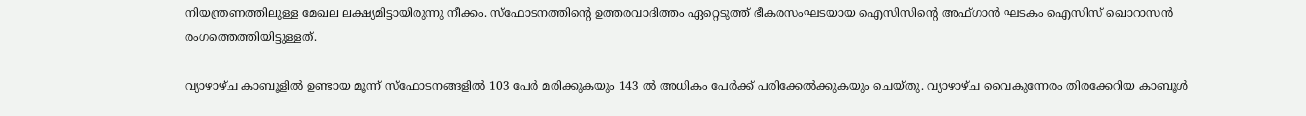നിയന്ത്രണത്തിലുള്ള മേഖല ലക്ഷ്യമിട്ടായിരുന്നു നീക്കം. സ്ഫോടനത്തിന്റെ ഉത്തരവാദിത്തം ഏറ്റെടുത്ത് ഭീകരസംഘടയായ ഐസിസിന്റെ അഫ്ഗാൻ ഘടകം ഐസിസ് ഖൊറാസൻ രംഗത്തെത്തിയിട്ടുള്ളത്.

വ്യാഴാഴ്ച കാബൂളിൽ ഉണ്ടായ മൂന്ന് സ്ഫോടനങ്ങളിൽ 103 പേർ മരിക്കുകയും 143 ൽ അധികം പേർക്ക് പരിക്കേൽക്കുകയും ചെയ്തു. വ്യാഴാഴ്ച വൈകുന്നേരം തിരക്കേറിയ കാബൂൾ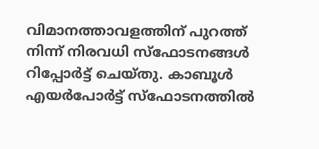വിമാനത്താവളത്തിന് പുറത്ത് നിന്ന് നിരവധി സ്ഫോടനങ്ങൾ റിപ്പോർട്ട് ചെയ്തു. കാബൂൾ എയർപോർട്ട് സ്ഫോടനത്തിൽ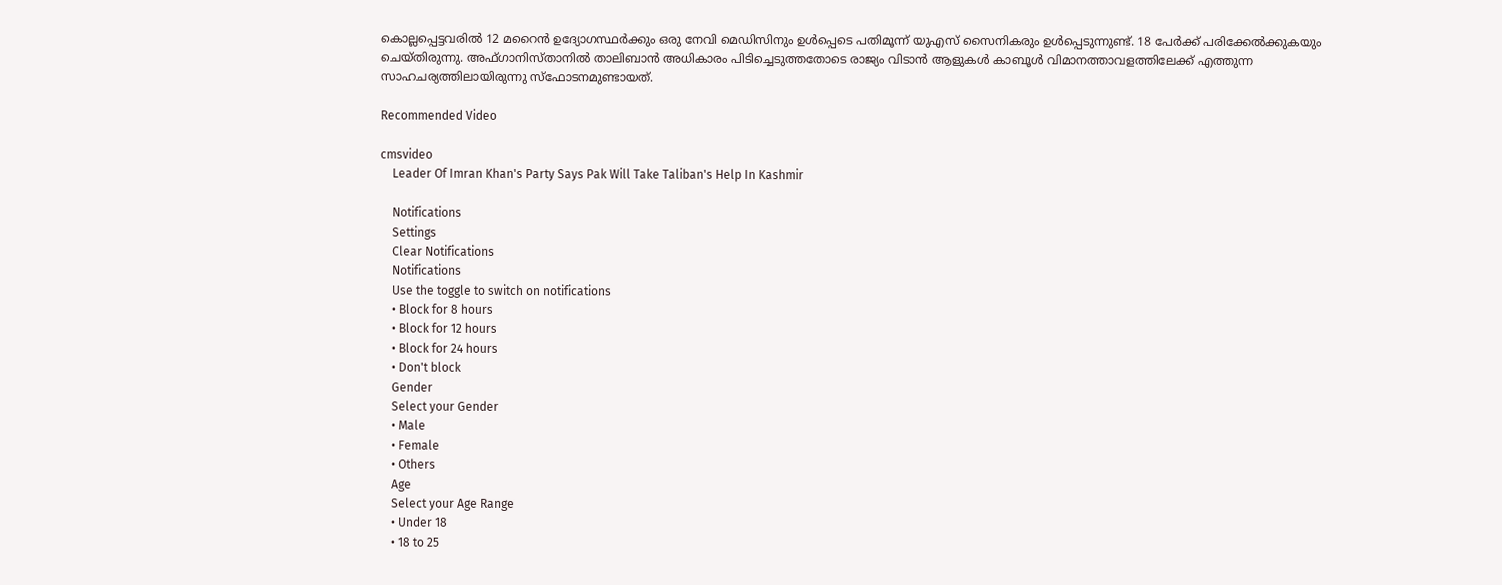കൊല്ലപ്പെട്ടവരിൽ 12 മറൈൻ ഉദ്യോഗസ്ഥർക്കും ഒരു നേവി മെഡിസിനും ഉൾപ്പെടെ പതിമൂന്ന് യുഎസ് സൈനികരും ഉൾപ്പെടുന്നുണ്ട്. 18 പേർക്ക് പരിക്കേൽക്കുകയും ചെയ്തിരുന്നു. അഫ്ഗാനിസ്താനിൽ താലിബാൻ അധികാരം പിടിച്ചെടുത്തതോടെ രാജ്യം വിടാൻ ആളുകൾ കാബൂൾ വിമാനത്താവളത്തിലേക്ക് എത്തുന്ന സാഹചര്യത്തിലായിരുന്നു സ്ഫോടനമുണ്ടായത്.

Recommended Video

cmsvideo
    Leader Of Imran Khan's Party Says Pak Will Take Taliban's Help In Kashmir

    Notifications
    Settings
    Clear Notifications
    Notifications
    Use the toggle to switch on notifications
    • Block for 8 hours
    • Block for 12 hours
    • Block for 24 hours
    • Don't block
    Gender
    Select your Gender
    • Male
    • Female
    • Others
    Age
    Select your Age Range
    • Under 18
    • 18 to 25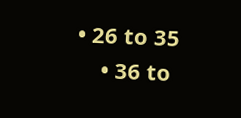• 26 to 35
    • 36 to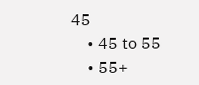45
    • 45 to 55
    • 55+